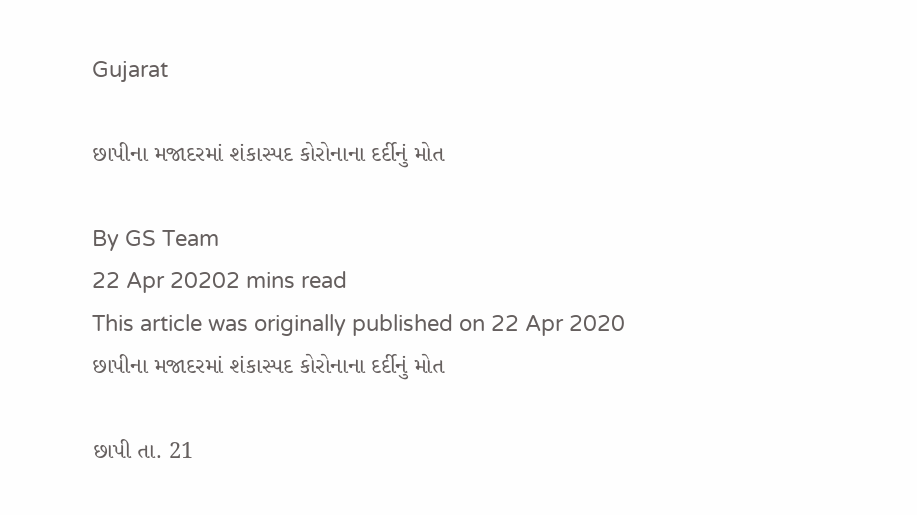Gujarat

છાપીના મજાદરમાં શંકાસ્પદ કોરોનાના દર્દીનું મોત

By GS Team
22 Apr 20202 mins read
This article was originally published on 22 Apr 2020
છાપીના મજાદરમાં શંકાસ્પદ કોરોનાના દર્દીનું મોત

છાપી તા. 21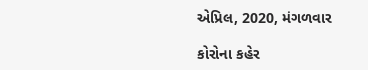એપ્રિલ, 2020, મંગળવાર

કોરોના કહેર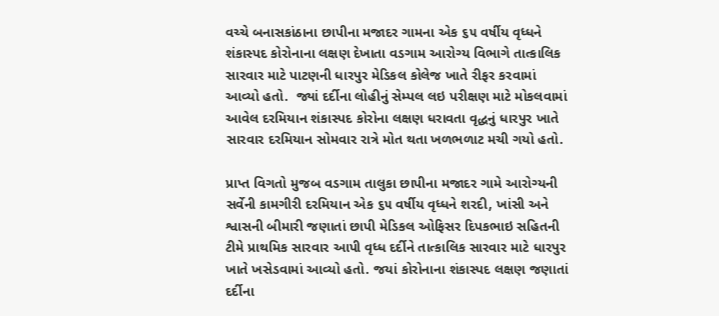વચ્ચે બનાસકાંઠાના છાપીના મજાદર ગામના એક ૬૫ વર્ષીય વૃધ્ધને શંકાસ્પદ કોરોનાના લક્ષણ દેખાતા વડગામ આરોગ્ય વિભાગે તાત્કાલિક સારવાર માટે પાટણની ધારપુર મેડિકલ કોલેજ ખાતે રીફર કરવામાં આવ્યો હતો.  જ્યાં દર્દીના લોહીનું સેમ્પલ લઇ પરીક્ષણ માટે મોકલવામાં આવેલ દરમિયાન શંકાસ્પદ કોરોના લક્ષણ ધરાવતા વૃદ્ધનું ધારપુર ખાતે સારવાર દરમિયાન સોમવાર રાત્રે મોત થતા ખળભળાટ મચી ગયો હતો.

પ્રાપ્ત વિગતો મુજબ વડગામ તાલુકા છાપીના મજાદર ગામે આરોગ્યની સર્વેની કામગીરી દરમિયાન એક ૬૫ વર્ષીય વૃધ્ધને શરદી, ખાંસી અને શ્વાસની બીમારી જણાતાં છાપી મેડિકલ ઓફિસર દિપકભાઇ સહિતની ટીમે પ્રાથમિક સારવાર આપી વૃધ્ધ દર્દીને તાત્કાલિક સારવાર માટે ધારપુર ખાતે ખસેડવામાં આવ્યો હતો. જયાં કોરોનાના શંકાસ્પદ લક્ષણ જણાતાં દર્દીના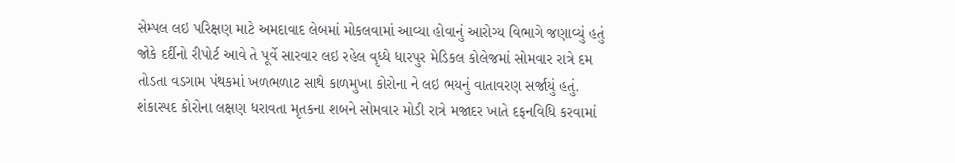સેમ્પલ લઇ પરિક્ષણ માટે અમદાવાદ લેબમાં મોકલવામાં આવ્યા હોવાનું આરોગ્ય વિભાગે જણાવ્યું હતું જોકે દર્દીનો રીપોર્ટ આવે તે પૂર્વે સારવાર લઇ રહેલ વૃધ્ધે ધારપુર મેડિકલ કોલેજમાં સોમવાર રાત્રે દમ તોડતા વડગામ પંથકમાં ખળભળાટ સાથે કાળમુખા કોરોના ને લઇ ભયનું વાતાવરણ સર્જાયું હતું. શંકાસ્પદ કોરોના લક્ષણ ધરાવતા મૃતકના શબને સોમવાર મોડી રાત્રે મજાદર ખાતે દફનવિધિ કરવામાં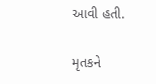આવી હતી.

મૃતકને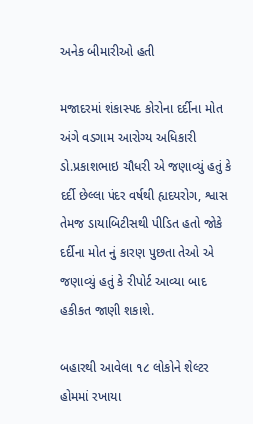અનેક બીમારીઓ હતી

મજાદરમાં શંકાસ્પદ કોરોના દર્દીના મોત અંગે વડગામ આરોગ્ય અધિકારી ડો.પ્રકાશભાઇ ચૌધરી એ જણાવ્યું હતું કે દર્દી છેલ્લા પંદર વર્ષથી હ્યદયરોગ, શ્વાસ તેમજ ડાયાબિટીસથી પીડિત હતો જોકે દર્દીના મોત નું કારણ પુછતા તેઓ એ જણાવ્યું હતું કે રીપોર્ટ આવ્યા બાદ હકીકત જાણી શકાશે.

બહારથી આવેલા ૧૮ લોકોને શેલ્ટર હોમમાં રખાયા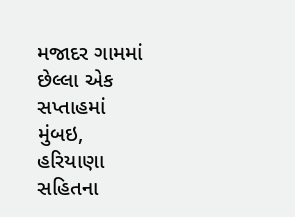મજાદર ગામમાં છેલ્લા એક સપ્તાહમાં મુંબઇ, હરિયાણા સહિતના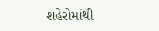શહેરોમાંથી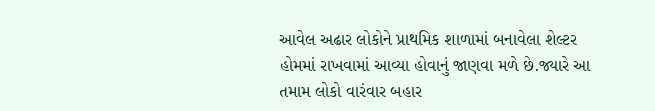આવેલ અઢાર લોકોને પ્રાથમિક શાળામાં બનાવેલા શેલ્ટર હોમમાં રાખવામાં આવ્યા હોવાનું જાણવા મળે છે.જ્યારે આ તમામ લોકો વારંવાર બહાર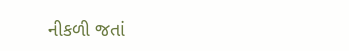નીકળી જતાં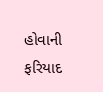હોવાની ફરિયાદ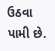ઉઠવા પામી છે.